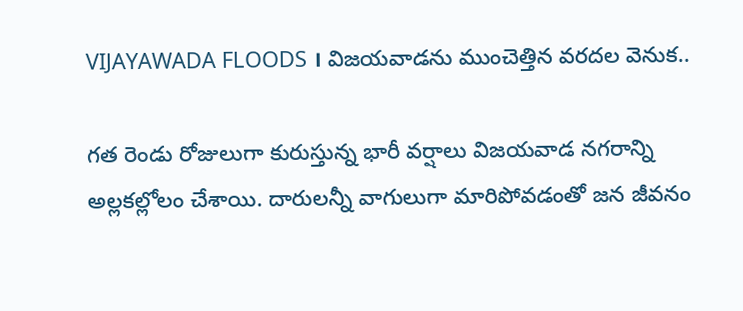VIJAYAWADA FLOODS । విజయవాడను ముంచెత్తిన వరదల వెనుక..

గత రెండు రోజులుగా కురుస్తున్న భారీ వర్షాలు విజయవాడ నగరాన్ని అల్లకల్లోలం చేశాయి. దారులన్నీ వాగులుగా మారిపోవడంతో జన జీవనం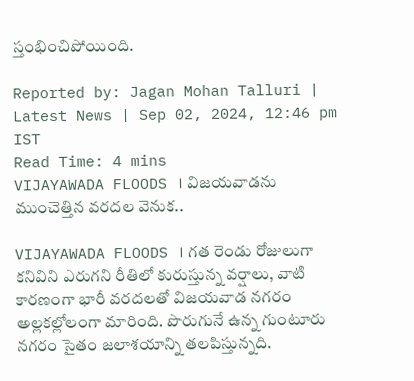స్తంభించిపోయింది.

Reported by: Jagan Mohan Talluri | Latest News | Sep 02, 2024, 12:46 pm IST
Read Time: 4 mins
VIJAYAWADA FLOODS । విజయవాడను ముంచెత్తిన వరదల వెనుక..

VIJAYAWADA FLOODS । గత రెండు రోజులుగా కనివిని ఎరుగని రీతిలో కురుస్తున్న వర్షాలు, వాటి కారణంగా భారీ వరదలతో విజయవాడ నగరం అల్లకల్లోలంగా మారింది. పొరుగునే ఉన్న గుంటూరు నగరం సైతం జలాశయాన్ని తలపిస్తున్నది.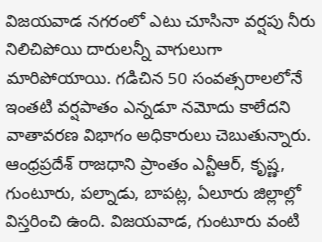విజయవాడ నగరంలో ఎటు చూసినా వర్షపు నీరు నిలిచిపోయి దారులన్నీ వాగులుగా మారిపోయాయి. గడిచిన 50 సంవత్సరాలలోనే ఇంతటి వర్షపాతం ఎన్నడూ నమోదు కాలేదని వాతావరణ విభాగం అధికారులు చెబుతున్నారు. ఆంధ్రప్రదేశ్ రాజధాని ప్రాంతం ఎన్టీఆర్, కృష్ణ, గుంటూరు, పల్నాడు, బాపట్ల, ఏలూరు జిల్లాల్లో విస్తరించి ఉంది. విజయవాడ, గుంటూరు వంటి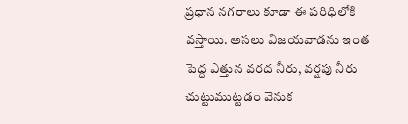ప్రధాన నగరాలు కూడా ఈ పరిధిలోకి వస్తాయి. అసలు విజయవాడను ఇంత పెద్ద ఎత్తున వరద నీరు, వర్షపు నీరు చుట్టుముట్టడం వెనుక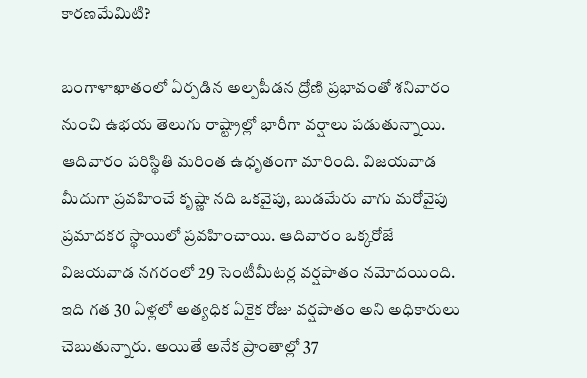కారణమేమిటి?

బంగాళాఖాతంలో ఏర్పడిన అల్పపీడన ద్రోణి ప్రభావంతో శనివారం నుంచి ఉభయ తెలుగు రాష్ట్రాల్లో భారీగా వర్షాలు పడుతున్నాయి. ఆదివారం పరిస్థితి మరింత ఉధృతంగా మారింది. విజయవాడ మీదుగా ప్రవహించే కృష్ణా నది ఒకవైపు, బుడమేరు వాగు మరోవైపు ప్రమాదకర స్థాయిలో ప్రవహించాయి. ఆదివారం ఒక్కరోజే విజయవాడ నగరంలో 29 సెంటీమీటర్ల వర్షపాతం నమోదయింది. ఇది గత 30 ఏళ్లలో అత్యధిక ఏకైక రోజు వర్షపాతం అని అధికారులు చెబుతున్నారు. అయితే అనేక ప్రాంతాల్లో 37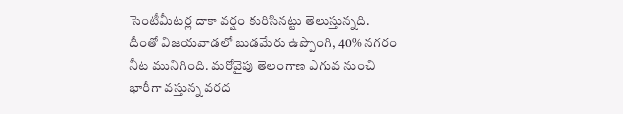సెంటీమీటర్ల దాకా వర్షం కురిసినట్టు తెలుస్తున్నది. దీంతో విజయవాడలో బుడమేరు ఉప్పొంగి, 40% నగరం నీట మునిగింది. మరోవైపు తెలంగాణ ఎగువ నుంచి భారీగా వస్తున్న వరద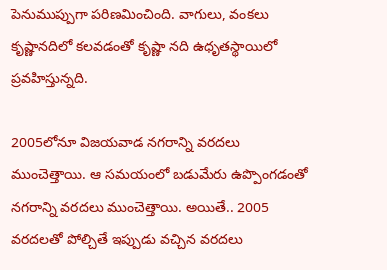పెనుముప్పుగా పరిణమించింది. వాగులు, వంకలు కృష్ణానదిలో కలవడంతో కృష్ణా నది ఉధృతస్థాయిలో ప్రవహిస్తున్నది.

2005లోనూ విజయవాడ నగరాన్ని వరదలు ముంచెత్తాయి. ఆ సమయంలో బడుమేరు ఉప్పొంగడంతో నగరాన్ని వరదలు ముంచెత్తాయి. అయితే.. 2005 వరదలతో పోల్చితే ఇప్పుడు వచ్చిన వరదలు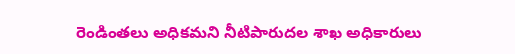రెండింతలు అధికమని నీటిపారుదల శాఖ అధికారులు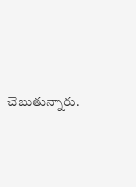చెబుతున్నారు.